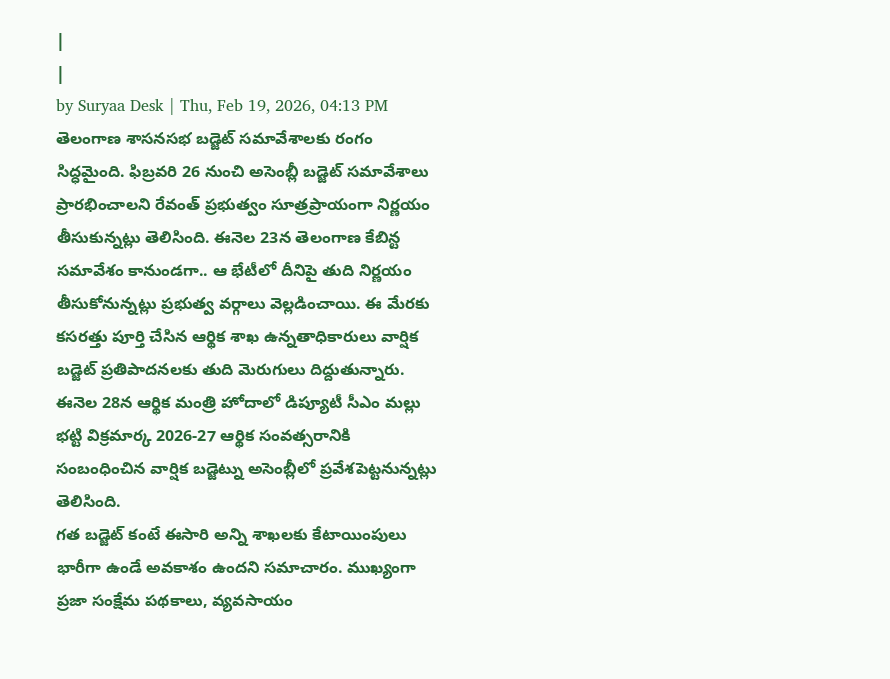|
|
by Suryaa Desk | Thu, Feb 19, 2026, 04:13 PM
తెలంగాణ శాసనసభ బడ్జెట్ సమావేశాలకు రంగం సిద్ధమైంది. ఫిబ్రవరి 26 నుంచి అసెంబ్లీ బడ్జెట్ సమావేశాలు ప్రారభించాలని రేవంత్ ప్రభుత్వం సూత్రప్రాయంగా నిర్ణయం తీసుకున్నట్లు తెలిసింది. ఈనెల 23న తెలంగాణ కేబిన్ట సమావేశం కానుండగా.. ఆ భేటీలో దీనిపై తుది నిర్ణయం తీసుకోనున్నట్లు ప్రభుత్వ వర్గాలు వెల్లడించాయి. ఈ మేరకు కసరత్తు పూర్తి చేసిన ఆర్థిక శాఖ ఉన్నతాధికారులు వార్షిక బడ్జెట్ ప్రతిపాదనలకు తుది మెరుగులు దిద్దుతున్నారు. ఈనెల 28న ఆర్థిక మంత్రి హోదాలో డిప్యూటీ సీఎం మల్లు భట్టి విక్రమార్క 2026-27 ఆర్థిక సంవత్సరానికి సంబంధించిన వార్షిక బడ్జెట్ను అసెంబ్లీలో ప్రవేశపెట్టనున్నట్లు తెలిసింది.
గత బడ్జెట్ కంటే ఈసారి అన్ని శాఖలకు కేటాయింపులు భారీగా ఉండే అవకాశం ఉందని సమాచారం. ముఖ్యంగా ప్రజా సంక్షేమ పథకాలు, వ్యవసాయం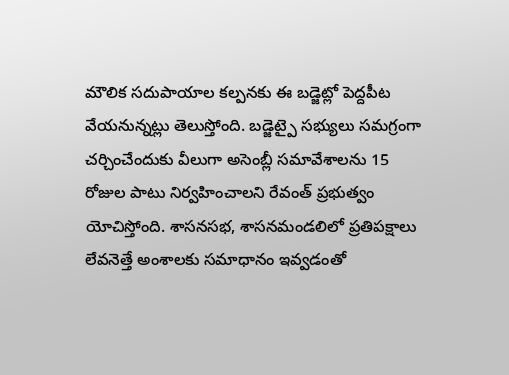మౌలిక సదుపాయాల కల్పనకు ఈ బడ్జెట్లో పెద్దపీట వేయనున్నట్లు తెలుస్తోంది. బడ్జెట్పై సభ్యులు సమగ్రంగా చర్చించేందుకు వీలుగా అసెంబ్లీ సమావేశాలను 15 రోజుల పాటు నిర్వహించాలని రేవంత్ ప్రభుత్వం యోచిస్తోంది. శాసనసభ, శాసనమండలిలో ప్రతిపక్షాలు లేవనెత్తే అంశాలకు సమాధానం ఇవ్వడంతో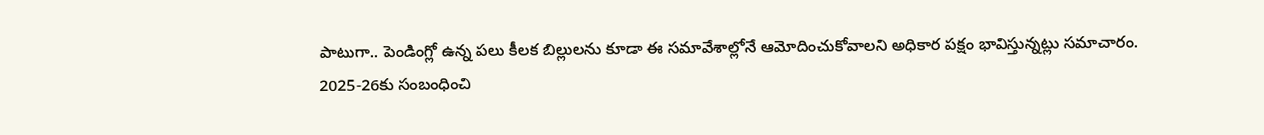పాటుగా.. పెండింగ్లో ఉన్న పలు కీలక బిల్లులను కూడా ఈ సమావేశాల్లోనే ఆమోదించుకోవాలని అధికార పక్షం భావిస్తున్నట్లు సమాచారం.
2025-26కు సంబంధించి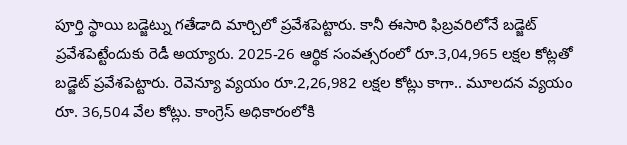పూర్తి స్థాయి బడ్జెట్ను గతేడాది మార్చిలో ప్రవేశపెట్టారు. కానీ ఈసారి ఫిబ్రవరిలోనే బడ్జెట్ ప్రవేశపెట్టేందుకు రెడీ అయ్యారు. 2025-26 ఆర్థిక సంవత్సరంలో రూ.3,04,965 లక్షల కోట్లతో బడ్జెట్ ప్రవేశపెట్టారు. రెవెన్యూ వ్యయం రూ.2,26,982 లక్షల కోట్లు కాగా.. మూలదన వ్యయం రూ. 36,504 వేల కోట్లు. కాంగ్రెస్ అధికారంలోకి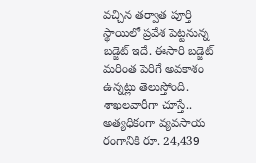వచ్చిన తర్వాత పూర్తి స్థాయిలో ప్రవేశ పెట్టనున్న బడ్జెట్ ఇదే. ఈసారి బడ్జెట్ మరింత పెరిగే అవకాశం ఉన్నట్లు తెలుస్తోంది. శాఖలవారీగా చూస్తే.. అత్యధికంగా వ్యవసాయ రంగానికి రూ. 24,439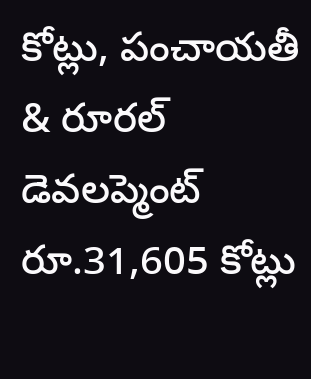కోట్లు, పంచాయతీ & రూరల్ డెవలప్మెంట్ రూ.31,605 కోట్లు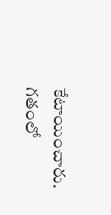కేటాయించారు.
గతంలో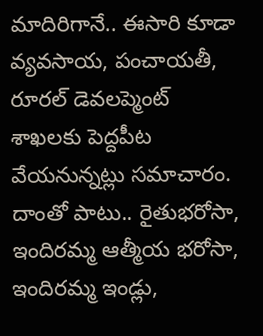మాదిరిగానే.. ఈసారి కూడా వ్యవసాయ, పంచాయతీ, రూరల్ డెవలప్మెంట్ శాఖలకు పెద్దపీట వేయనున్నట్లు సమాచారం. దాంతో పాటు.. రైతుభరోసా, ఇందిరమ్మ ఆత్మీయ భరోసా, ఇందిరమ్మ ఇండ్లు,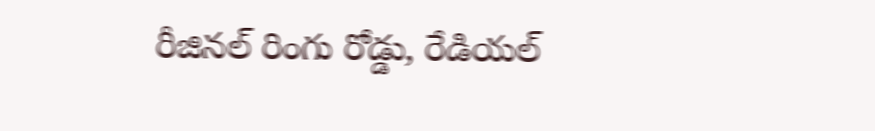రీజినల్ రింగు రోడ్డు, రేడియల్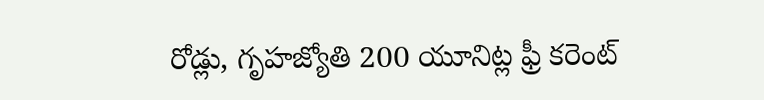రోడ్లు, గృహజ్యోతి 200 యూనిట్ల ఫ్రీ కరెంట్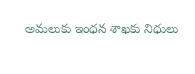అమలుకు ఇంధన శాఖకు నిధులు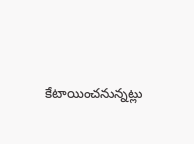కేటాయించనున్నట్లు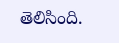తెలిసింది.